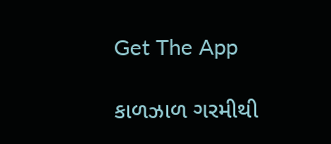Get The App

કાળઝાળ ગરમીથી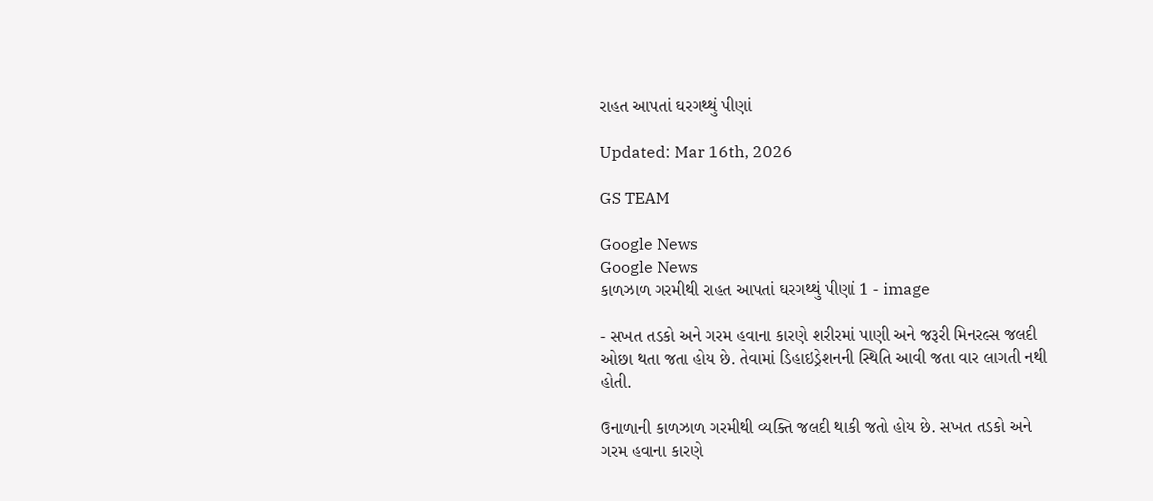રાહત આપતાં ઘરગથ્થું પીણાં

Updated: Mar 16th, 2026

GS TEAM

Google News
Google News
કાળઝાળ ગરમીથી રાહત આપતાં ઘરગથ્થું પીણાં 1 - image

- સખત તડકો અને ગરમ હવાના કારણે શરીરમાં પાણી અને જરૂરી મિનરલ્સ જલદી ઓછા થતા જતા હોય છે. તેવામાં ડિહાઇડ્રેશનની સ્થિતિ આવી જતા વાર લાગતી નથી હોતી.

ઉનાળાની કાળઝાળ ગરમીથી વ્યક્તિ જલદી થાકી જતો હોય છે. સખત તડકો અને ગરમ હવાના કારણે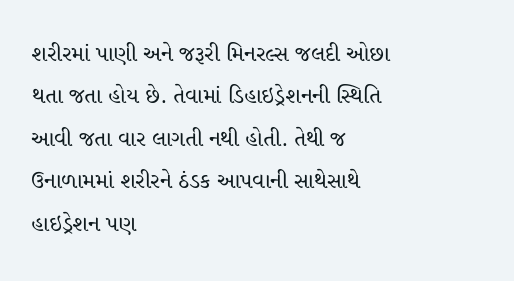શરીરમાં પાણી અને જરૂરી મિનરલ્સ જલદી ઓછા થતા જતા હોય છે. તેવામાં ડિહાઇડ્રેશનની સ્થિતિ આવી જતા વાર લાગતી નથી હોતી. તેથી જ ઉનાળામમાં શરીરને ઠંડક આપવાની સાથેસાથે હાઇડ્રેશન પણ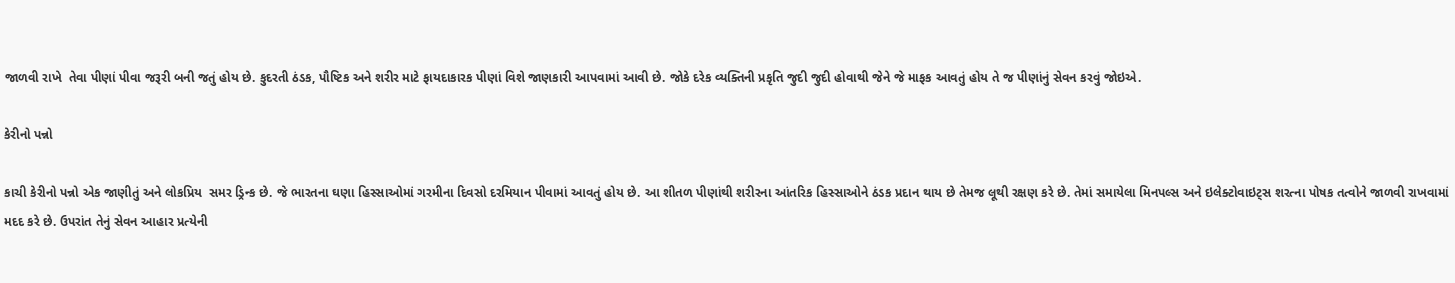જાળવી રાખે  તેવા પીણાં પીવા જરૂરી બની જતું હોય છે. કુદરતી ઠંડક, પૌષ્ટિક અને શરીર માટે ફાયદાકારક પીણાં વિશે જાણકારી આપવામાં આવી છે. જોકે દરેક વ્યક્તિની પ્રકૃતિ જુદી જુદી હોવાથી જેને જે માફક આવતું હોય તે જ પીણાંનું સેવન કરવું જોઇએ.

કેરીનો પન્નો

કાચી કેરીનો પન્નો એક જાણીતું અને લોકપ્રિય  સમર ડ્રિન્ક છે. જે ભારતના ઘણા હિસ્સાઓમાં ગરમીના દિવસો દરમિયાન પીવામાં આવતું હોય છે. આ શીતળ પીણાંથી શરીરના આંતરિક હિસ્સાઓને ઠંડક પ્રદાન થાય છે તેમજ લૂથી રક્ષણ કરે છે. તેમાં સમાયેલા મિનપલ્સ અને ઇલેક્ટોવાઇટ્સ શરત્ના પોષક તત્વોને જાળવી રાખવામાં મદદ કરે છે. ઉપરાંત તેનું સેવન આહાર પ્રત્યેની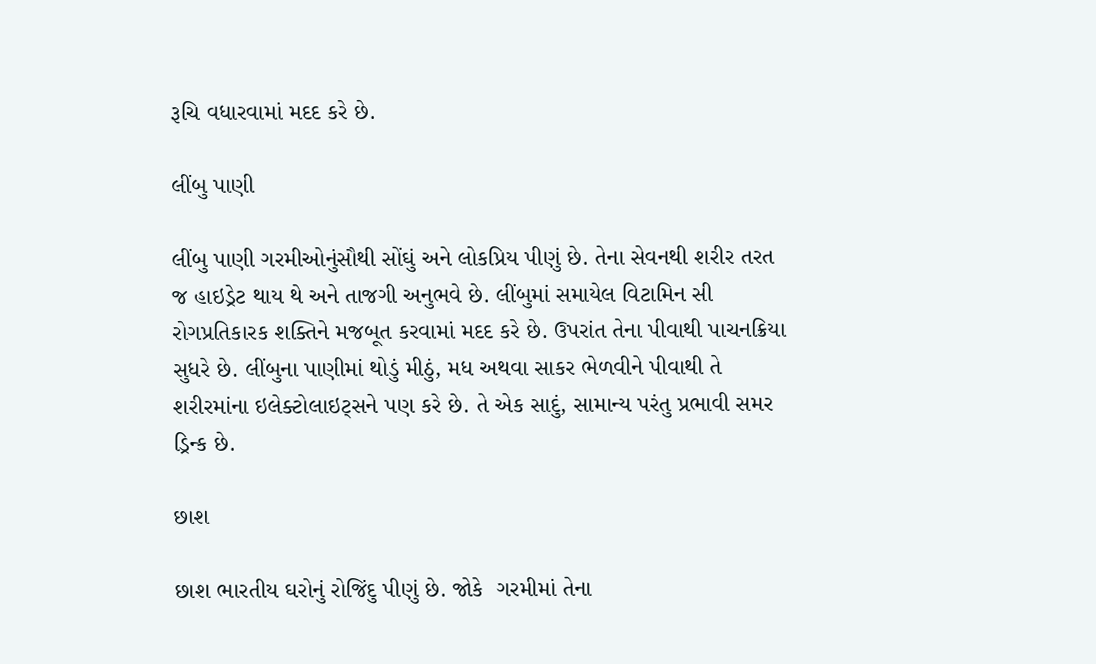રૂચિ વધારવામાં મદદ કરે છે.

લીંબુ પાણી

લીંબુ પાણી ગરમીઓનુંસૌથી સોંઘું અને લોકપ્રિય પીણું છે. તેના સેવનથી શરીર તરત જ હાઇડ્રેટ થાય થે અને તાજગી અનુભવે છે. લીંબુમાં સમાયેલ વિટામિન સી રોગપ્રતિકારક શક્તિને મજબૂત કરવામાં મદદ કરે છે. ઉપરાંત તેના પીવાથી પાચનક્રિયા સુધરે છે. લીંબુના પાણીમાં થોડું મીઠું, મધ અથવા સાકર ભેળવીને પીવાથી તે શરીરમાંના ઇલેક્ટોલાઇટ્સને પણ કરે છે. તે એક સાદું, સામાન્ય પરંતુ પ્રભાવી સમર ડ્રિન્ક છે.

છાશ

છાશ ભારતીય ઘરોનું રોજિંદુ પીણું છે. જોકે  ગરમીમાં તેના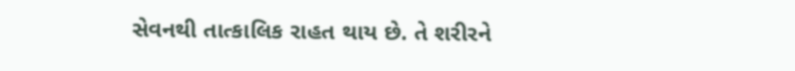સેવનથી તાત્કાલિક રાહત થાય છે. તે શરીરને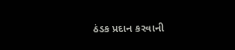ઠંડક પ્રદાન કરવાની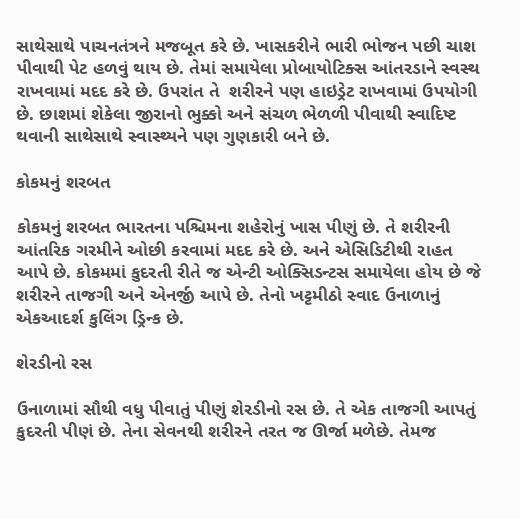સાથેસાથે પાચનતંત્રને મજબૂત કરે છે. ખાસકરીને ભારી ભોજન પછી ચાશ પીવાથી પેટ હળવું થાય છે. તેમાં સમાયેલા પ્રોબાયોટિક્સ આંતરડાને સ્વસ્થ રાખવામાં મદદ કરે છે. ઉપરાંત તે  શરીરને પણ હાઇડ્રેટ રાખવામાં ઉપયોગી છે. છાશમાં શેકેલા જીરાનો ભુક્કો અને સંચળ ભેળળી પીવાથી સ્વાદિષ્ટ થવાની સાથેસાથે સ્વાસ્થ્યને પણ ગુણકારી બને છે.

કોકમનું શરબત

કોકમનું શરબત ભારતના પશ્ચિમના શહેરોનું ખાસ પીણું છે. તે શરીરની આંતરિક ગરમીને ઓછી કરવામાં મદદ કરે છે. અને એસિડિટીથી રાહત આપે છે. કોકમમાં કુદરતી રીતે જ એન્ટી ઓક્સિડન્ટસ સમાયેલા હોય છે જે શરીરને તાજગી અને એનર્જી આપે છે. તેનો ખટ્ટમીઠો સ્વાદ ઉનાળાનું એકઆદર્શ કુલિંગ ડ્રિન્ક છે.

શેરડીનો રસ

ઉનાળામાં સૌથી વધુ પીવાતું પીણું શેરડીનો રસ છે. તે એક તાજગી આપતું કુદરતી પીણં છે. તેના સેવનથી શરીરને તરત જ ઊર્જા મળેછે. તેમજ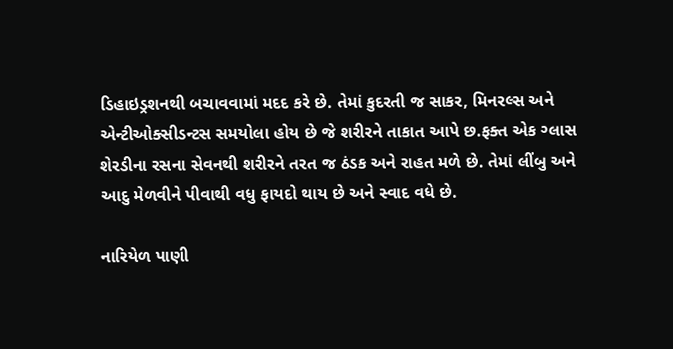ડિહાઇડ્રશનથી બચાવવામાં મદદ કરે છે. તેમાં કુદરતી જ સાકર, મિનરલ્સ અને એન્ટીઓક્સીડન્ટસ સમયોલા હોય છે જે શરીરને તાકાત આપે છ.ફક્ત એક ગ્લાસ શેરડીના રસના સેવનથી શરીરને તરત જ ઠંડક અને રાહત મળે છે. તેમાં લીંબુ અને આદુ મેળવીને પીવાથી વધુ ફાયદો થાય છે અને સ્વાદ વધે છે.

નારિયેળ પાણી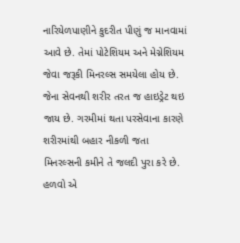નારિયેળપાણીને કુદરીત પીણું જ માનવામાં આવે છે. તેમાં પોટેશિયમ અને મેગ્નેશિયમ જેવા જરૂકી મિનરલ્સ સમયેલા હોય છે. જેના સેવનથી શરીર તરત જ હાઇડ્રેટ થઇ જાય છે. ગરમીમાં થતા પરસેવાના કારણે શરીરમાંથી બહાર નીકળી જતા મિનરલ્સની કમીને તે જલદી પુરા કરે છે. હળવો એ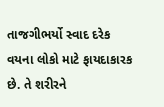તાજગીભર્યો સ્વાદ દરેક વયના લોકો માટે ફાયદાકારક છે. તે શરીરને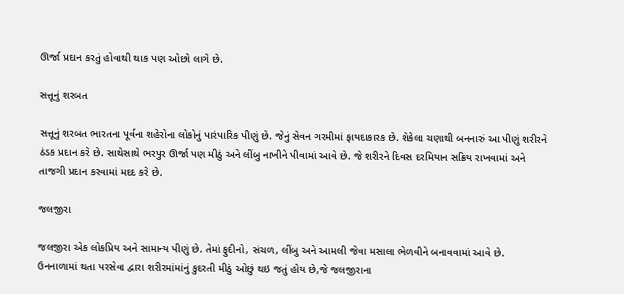ઊર્જા પ્રદાન કરતું હોવાથી થાક પણ ઓછો લાગે છે.

સત્તૂનું શરબત

સત્તૂનું શરબત ભારતના પૂર્વના શહેરોના લોકોનું પારંપારિક પીણું છે. જેનું સેવન ગરમીમાં ફાયદાકારક છે. શેકેલા ચણાથી બનનારું આ પીણું શરીરને ઠંડક પ્રદાન કરે છે. સાથેસાથે ભરપુર ઊર્જા પણ મીઠું અને લીંબુ નાખીને પીવામાં આવે છે. જે શરીરને દિવસ દરમિયાન સક્રિય રાખવામાં અને તાજગી પ્રદાન કરવામાં મદદ કરે છે.

જલજીરા

જલજીરા એક લોકપ્રિય અને સામાન્ય પીણું છે. તેમાં ફુદીનો, સંચળ, લીંબુ અને આમલી જેવા મસાલા ભેળવીને બનાવવામાં આવે છે. ઉનનાળામાં થતા પરસેવા દ્વારા શરીરમાંમાંનું કુદરતી મીઠું ઓછું થઇ જતું હોય છે,જે જલજીરાના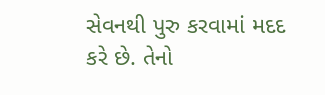સેવનથી પુરુ કરવામાં મદદ કરે છે. તેનો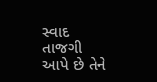સ્વાદ  તાજગી આપે છે તેને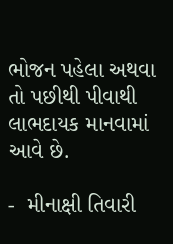ભોજન પહેલા અથવા તો પછીથી પીવાથી લાભદાયક માનવામાં આવે છે.

-  મીનાક્ષી તિવારી